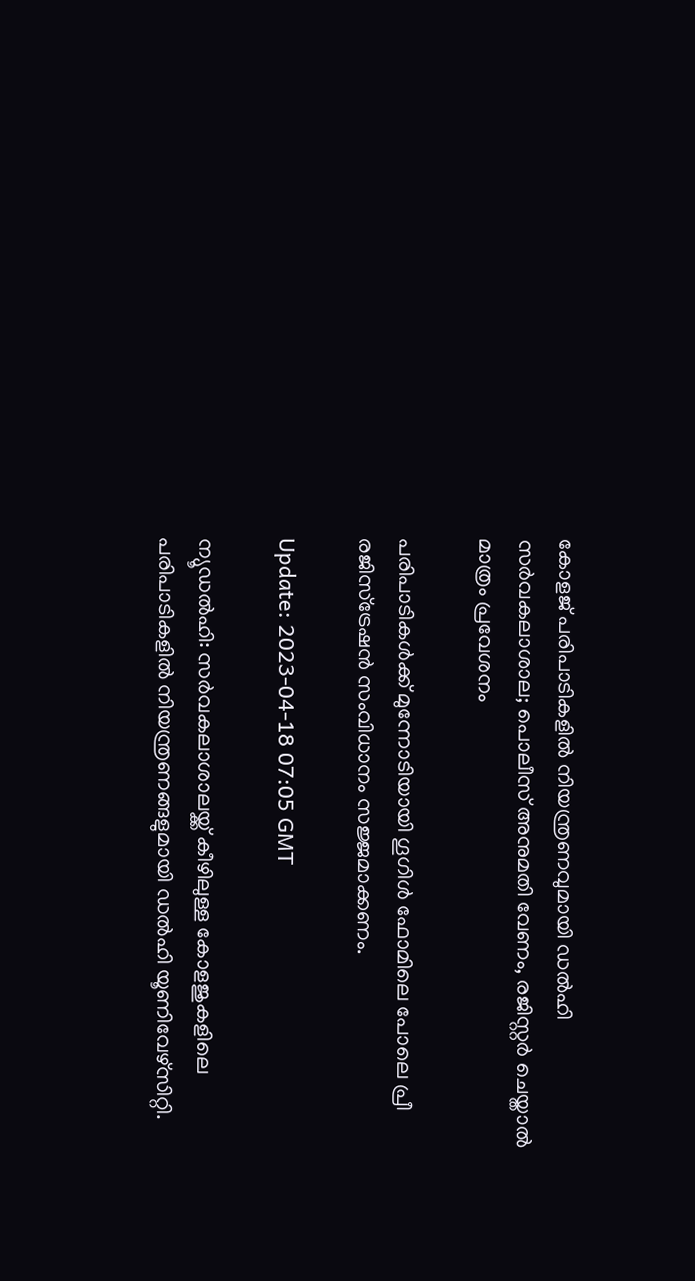കോളജ് പരിപാടികളിൽ നിയന്ത്രണവുമായി ഡൽഹി സർവകലാശാല; പൊലീസ് അനുമതി വേണം, രജിസ്റ്റർ ചെയ്താൽ മാത്രം പ്രവേശനം

പരിപാടികൾക്ക് മുന്നോടിയായി ഗൂഗിൾ ഫോമിലെ പോലെ പ്രീ രജിസ്‌ട്രേഷൻ സംവിധാനം സജ്ജമാക്കണം.

Update: 2023-04-18 07:05 GMT

ന്യൂ‍ഡൽഹി: സർവകലാശാലയ്ക്ക് കീഴിലുള്ള കോളജുകളിലെ പരിപാടികളിൽ നിയന്ത്രണങ്ങളുമായി ഡൽഹി യൂണിവേഴ്സിറ്റി.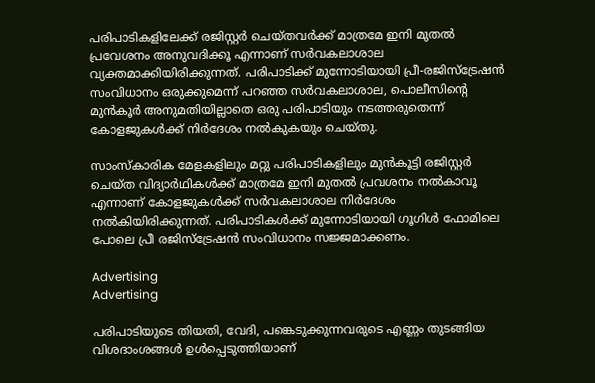പരിപാടികളിലേക്ക് രജിസ്റ്റർ ചെയ്തവർക്ക് മാത്രമേ ഇനി മുതൽ പ്രവേശനം അനുവദിക്കൂ എന്നാണ് സർവകലാശാല വ്യക്തമാക്കിയിരിക്കുന്നത്. പരിപാടിക്ക് മുന്നോടിയായി പ്രീ-രജിസ്ട്രേഷൻ സംവിധാനം ഒരുക്കുമെന്ന് പറഞ്ഞ സർവകലാശാല, പൊലീസിന്റെ മുൻകൂർ അനുമതിയില്ലാതെ ഒരു പരിപാടിയും നടത്തരുതെന്ന് കോളജുകൾക്ക് നിർദേശം നൽകുകയും ചെയ്തു.

സാംസ്‌കാരിക മേളകളിലും മറ്റു പരിപാടികളിലും മുൻകൂട്ടി രജിസ്റ്റർ ചെയ്ത വിദ്യാർഥികൾക്ക് മാത്രമേ ഇനി മുതൽ പ്രവശനം നൽകാവൂ എന്നാണ് കോളജുകൾക്ക് സർവകലാശാല നിർദേശം നൽകിയിരിക്കുന്നത്. പരിപാടികൾക്ക് മുന്നോടിയായി ഗൂഗിൾ ഫോമിലെ പോലെ പ്രീ രജിസ്‌ട്രേഷൻ സംവിധാനം സജ്ജമാക്കണം.

Advertising
Advertising

പരിപാടിയുടെ തിയതി, വേദി, പങ്കെടുക്കുന്നവരുടെ എണ്ണം തുടങ്ങിയ വിശദാംശങ്ങൾ ഉൾപ്പെടുത്തിയാണ്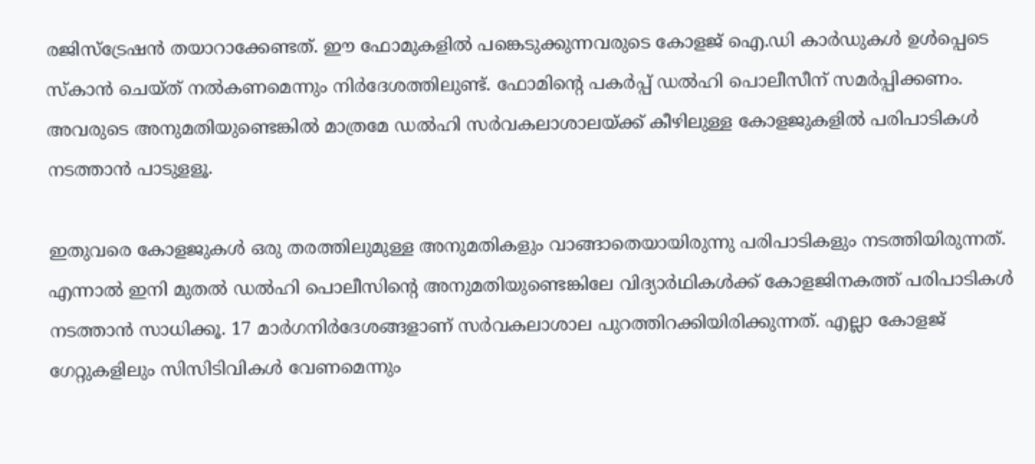രജിസ്‌ട്രേഷൻ തയാറാക്കേണ്ടത്. ഈ ഫോമുകളിൽ പങ്കെടുക്കുന്നവരുടെ കോളജ് ഐ.ഡി കാർഡുകൾ ഉൾപ്പെടെ സ്‌കാൻ ചെയ്ത് നൽകണമെന്നും നിർദേശത്തിലുണ്ട്. ഫോമിന്റെ പകർപ്പ് ഡൽഹി പൊലീസീന് സമർപ്പിക്കണം. അവരുടെ അനുമതിയുണ്ടെങ്കിൽ മാത്രമേ ഡൽഹി സർവകലാശാലയ്ക്ക് കീഴിലുള്ള കോളജുകളിൽ പരിപാടികൾ നടത്താൻ പാടുളളൂ.

ഇതുവരെ കോളജുകൾ ഒരു തരത്തിലുമുള്ള അനുമതികളും വാങ്ങാതെയായിരുന്നു പരിപാടികളും നടത്തിയിരുന്നത്. എന്നാൽ ഇനി മുതൽ ഡൽഹി പൊലീസിന്റെ അനുമതിയുണ്ടെങ്കിലേ വിദ്യാർഥികൾക്ക് കോളജിനകത്ത് പരിപാടികൾ നടത്താൻ സാധിക്കൂ. 17 മാർഗനിർദേശങ്ങളാണ് സർവകലാശാല പുറത്തിറക്കിയിരിക്കുന്നത്. എല്ലാ കോളജ് ഗേറ്റുകളിലും സിസിടിവികൾ വേണമെന്നും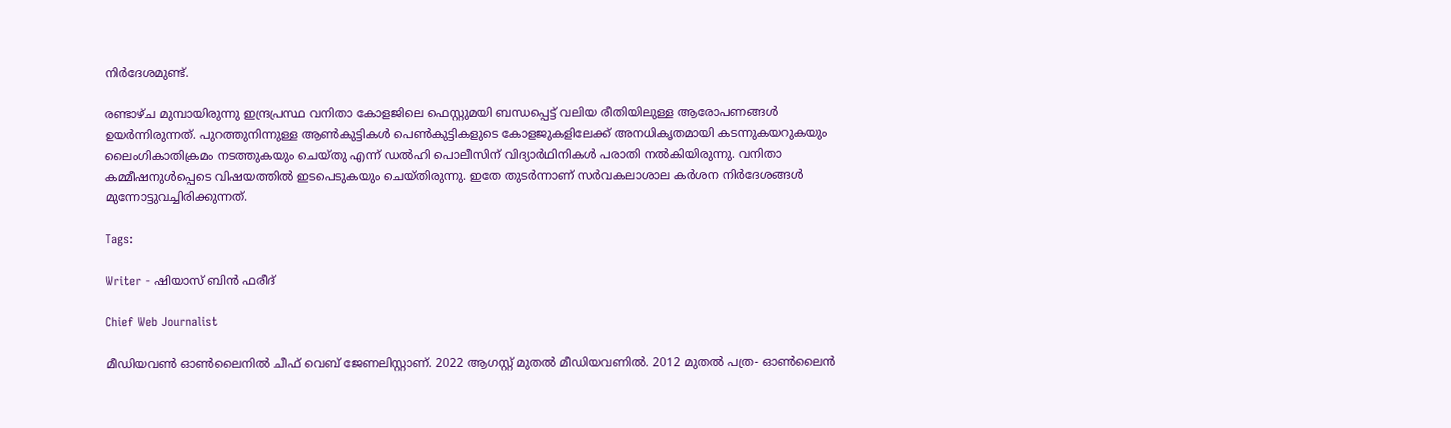നിർദേശമുണ്ട്.

രണ്ടാഴ്ച മുമ്പായിരുന്നു ഇന്ദ്രപ്രസ്ഥ വനിതാ കോളജിലെ ഫെസ്റ്റുമയി ബന്ധപ്പെട്ട് വലിയ രീതിയിലുള്ള ആരോപണങ്ങൾ ഉയർന്നിരുന്നത്. പുറത്തുനിന്നുള്ള ആൺകുട്ടികൾ പെൺകുട്ടികളുടെ കോളജുകളിലേക്ക് അനധികൃതമായി കടന്നുകയറുകയും ലൈംഗികാതിക്രമം നടത്തുകയും ചെയ്തു എന്ന് ഡൽഹി പൊലീസിന് വിദ്യാർഥിനികൾ പരാതി നൽകിയിരുന്നു. വനിതാ കമ്മീഷനുൾപ്പെടെ വിഷയത്തിൽ ഇടപെടുകയും ചെയ്തിരുന്നു. ഇതേ തുടർന്നാണ് സർവകലാശാല കർശന നിർദേശങ്ങൾ മുന്നോട്ടുവച്ചിരിക്കുന്നത്.

Tags:

Writer - ഷിയാസ് ബിന്‍ ഫരീദ്

Chief Web Journalist

മീഡിയവണ്‍ ഓണ്‍ലൈനില്‍ ചീഫ് വെബ് ജേണലിസ്റ്റാണ്. 2022 ആഗസ്റ്റ് മുതല്‍ മീഡിയവണില്‍. 2012 മുതല്‍ പത്ര- ഓണ്‍ലൈന്‍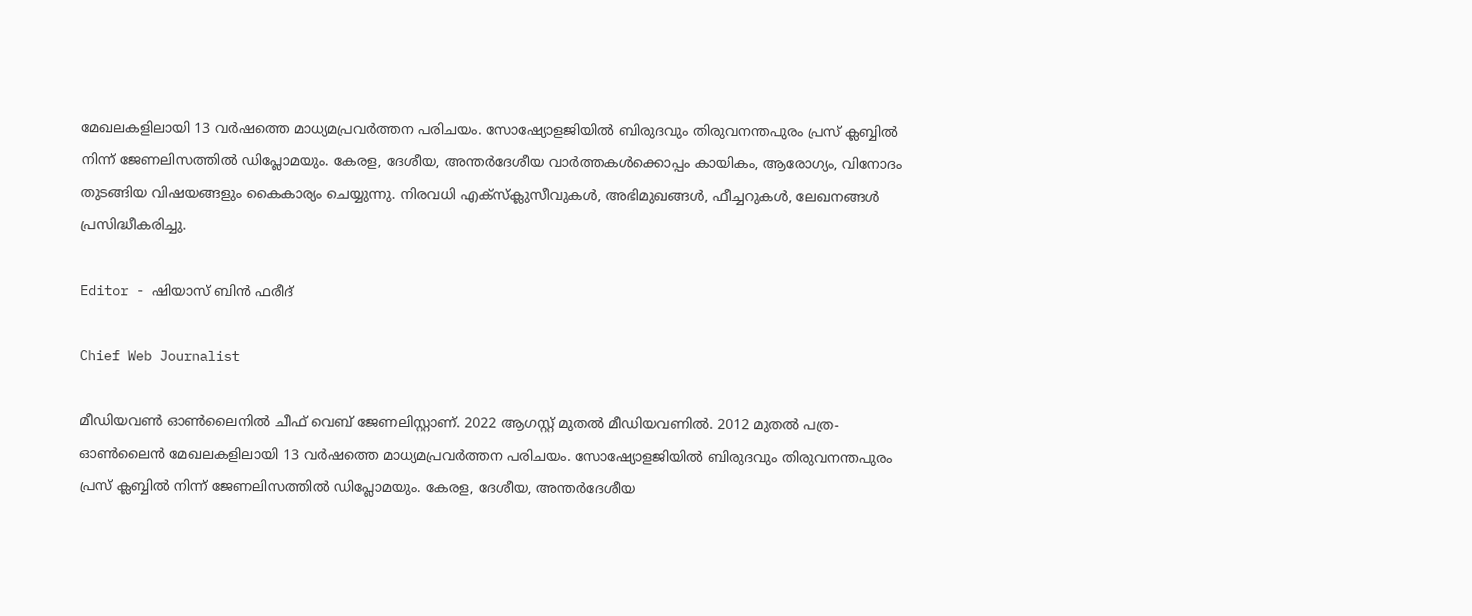മേഖലകളിലായി 13 വര്‍ഷത്തെ മാധ്യമപ്രവര്‍ത്തന പരിചയം. സോഷ്യോളജിയില്‍ ബിരുദവും തിരുവനന്തപുരം പ്രസ് ക്ലബ്ബില്‍ നിന്ന് ജേണലിസത്തില്‍ ഡിപ്ലോമയും. കേരള, ദേശീയ, അന്തര്‍ദേശീയ വാര്‍ത്തകള്‍ക്കൊപ്പം കായികം, ആരോഗ്യം, വിനോദം തുടങ്ങിയ വിഷയങ്ങളും കൈകാര്യം ചെയ്യുന്നു. നിരവധി എക്സ്ക്ലുസീവുകള്‍, അഭിമുഖങ്ങള്‍, ഫീച്ചറുകള്‍, ലേഖനങ്ങള്‍ പ്രസിദ്ധീകരിച്ചു.

Editor - ഷിയാസ് ബിന്‍ ഫരീദ്

Chief Web Journalist

മീഡിയവണ്‍ ഓണ്‍ലൈനില്‍ ചീഫ് വെബ് ജേണലിസ്റ്റാണ്. 2022 ആഗസ്റ്റ് മുതല്‍ മീഡിയവണില്‍. 2012 മുതല്‍ പത്ര- ഓണ്‍ലൈന്‍ മേഖലകളിലായി 13 വര്‍ഷത്തെ മാധ്യമപ്രവര്‍ത്തന പരിചയം. സോഷ്യോളജിയില്‍ ബിരുദവും തിരുവനന്തപുരം പ്രസ് ക്ലബ്ബില്‍ നിന്ന് ജേണലിസത്തില്‍ ഡിപ്ലോമയും. കേരള, ദേശീയ, അന്തര്‍ദേശീയ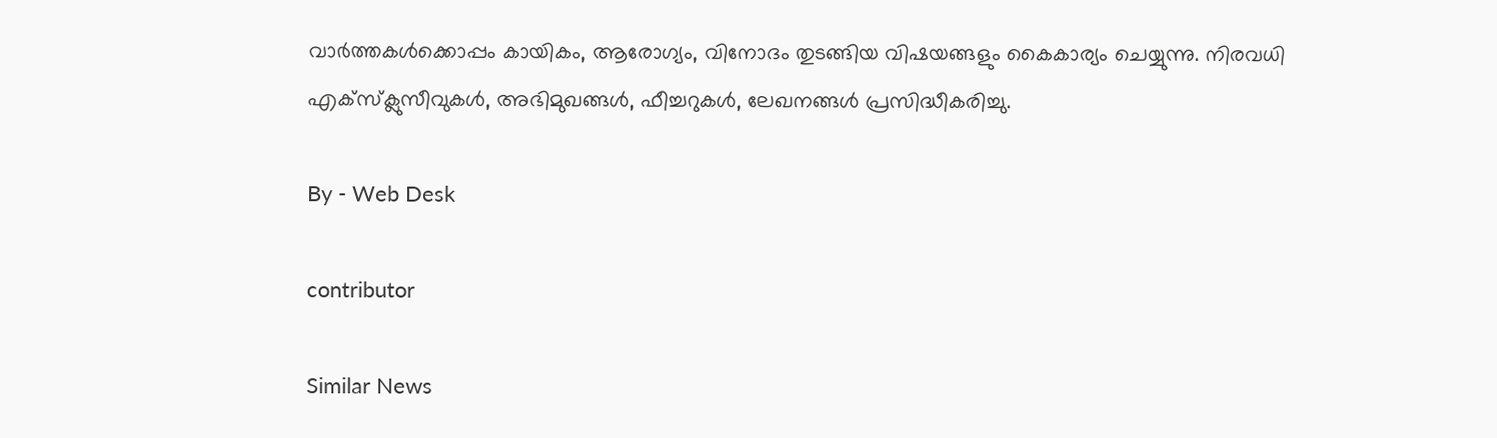വാര്‍ത്തകള്‍ക്കൊപ്പം കായികം, ആരോഗ്യം, വിനോദം തുടങ്ങിയ വിഷയങ്ങളും കൈകാര്യം ചെയ്യുന്നു. നിരവധി എക്സ്ക്ലുസീവുകള്‍, അഭിമുഖങ്ങള്‍, ഫീച്ചറുകള്‍, ലേഖനങ്ങള്‍ പ്രസിദ്ധീകരിച്ചു.

By - Web Desk

contributor

Similar News